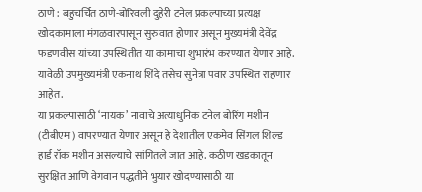ठाणे : बहुचर्चित ठाणे-बोरिवली दुहेरी टनेल प्रकल्पाच्या प्रत्यक्ष खोदकामाला मंगळवारपासून सुरुवात होणार असून मुख्यमंत्री देवेंद्र फडणवीस यांच्या उपस्थितीत या कामाचा शुभारंभ करण्यात येणार आहे. यावेळी उपमुख्यमंत्री एकनाथ शिंदे तसेच सुनेत्रा पवार उपस्थित राहणार आहेत.
या प्रकल्पासाठी ‘नायक’ नावाचे अत्याधुनिक टनेल बोरिंग मशीन (टीबीएम) वापरण्यात येणार असून हे देशातील एकमेव सिंगल शिल्ड हार्ड रॉक मशीन असल्याचे सांगितले जात आहे. कठीण खडकातून सुरक्षित आणि वेगवान पद्धतीने भुयार खोदण्यासाठी या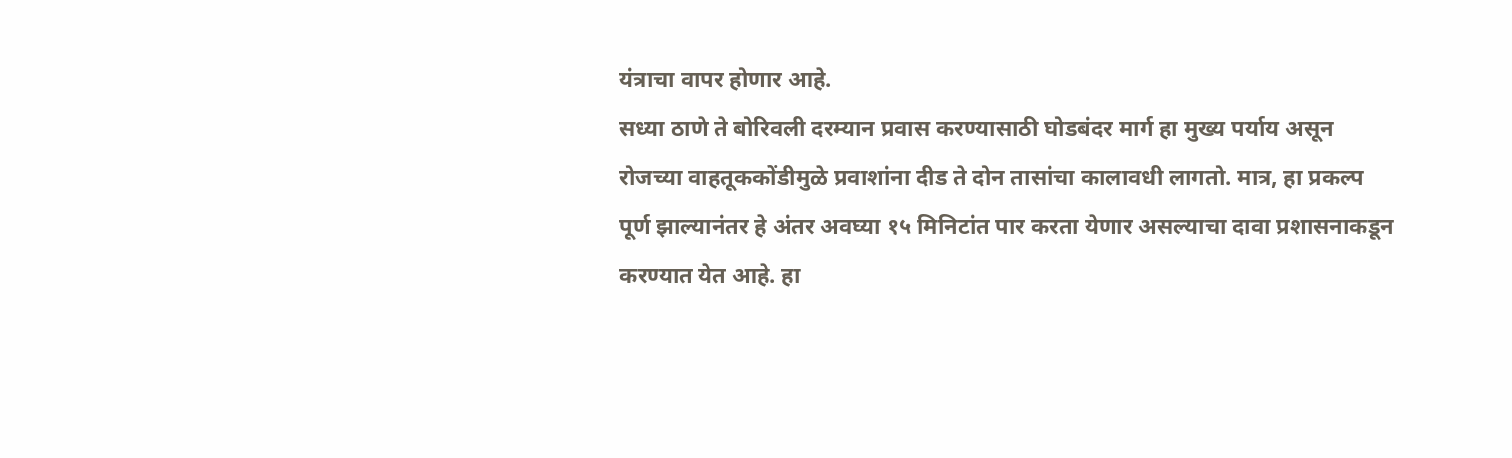यंत्राचा वापर होणार आहे.
सध्या ठाणे ते बोरिवली दरम्यान प्रवास करण्यासाठी घोडबंदर मार्ग हा मुख्य पर्याय असून रोजच्या वाहतूककोंडीमुळे प्रवाशांना दीड ते दोन तासांचा कालावधी लागतो. मात्र, हा प्रकल्प पूर्ण झाल्यानंतर हे अंतर अवघ्या १५ मिनिटांत पार करता येणार असल्याचा दावा प्रशासनाकडून करण्यात येत आहे. हा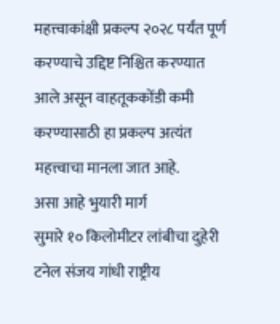महत्त्वाकांक्षी प्रकल्प २०२८ पर्यंत पूर्ण करण्याचे उद्दिष्ट निश्चित करण्यात आले असून वाहतूककोंडी कमी करण्यासाठी हा प्रकल्प अत्यंत महत्त्वाचा मानला जात आहे.
असा आहे भुयारी मार्ग
सुमारे १० किलोमीटर लांबीचा दुहेरी टनेल संजय गांधी राष्ट्रीय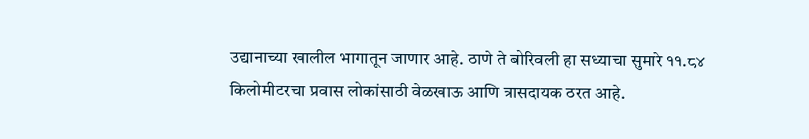उद्यानाच्या खालील भागातून जाणार आहे. ठाणे ते बोरिवली हा सध्याचा सुमारे ११.८४ किलोमीटरचा प्रवास लोकांसाठी वेळखाऊ आणि त्रासदायक ठरत आहे.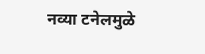नव्या टनेलमुळे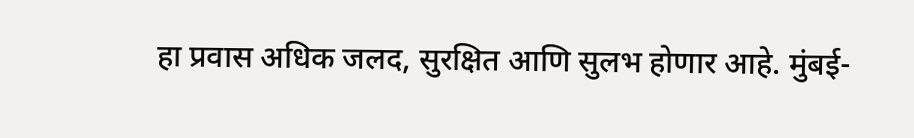हा प्रवास अधिक जलद, सुरक्षित आणि सुलभ होणार आहे. मुंबई-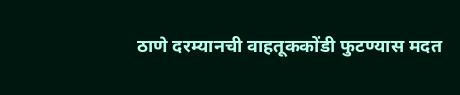ठाणे दरम्यानची वाहतूककोंडी फुटण्यास मदत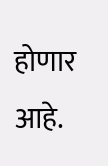होणार आहे.